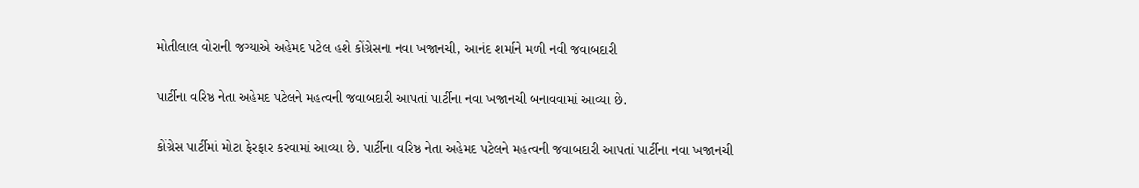મોતીલાલ વોરાની જગ્યાએ અહેમદ પટેલ હશે કોંગ્રેસના નવા ખજાનચી, આનંદ શર્માને મળી નવી જવાબદારી

પાર્ટીના વરિષ્ઠ નેતા અહેમદ પટેલને મહત્વની જવાબદારી આપતાં પાર્ટીના નવા ખજાનચી બનાવવામાં આવ્યા છે.

કોંગ્રેસ પાર્ટીમાં મોટા ફેરફાર કરવામાં આવ્યા છે. પાર્ટીના વરિષ્ઠ નેતા અહેમદ પટેલને મહત્વની જવાબદારી આપતાં પાર્ટીના નવા ખજાનચી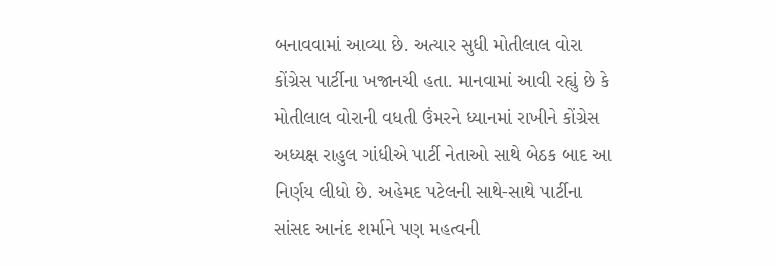બનાવવામાં આવ્યા છે. અત્યાર સુધી મોતીલાલ વોરા કોંગ્રેસ પાર્ટીના ખજાનચી હતા. માનવામાં આવી રહ્યું છે કે મોતીલાલ વોરાની વધતી ઉંમરને ધ્યાનમાં રાખીને કોંગ્રેસ અધ્યક્ષ રાહુલ ગાંધીએ પાર્ટી નેતાઓ સાથે બેઠક બાદ આ નિર્ણય લીધો છે. અહેમદ પટેલની સાથે-સાથે પાર્ટીના સાંસદ આનંદ શર્માને પણ મહત્વની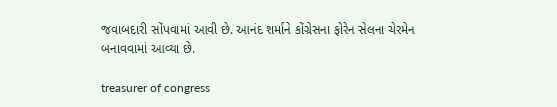જવાબદારી સોંપવામાં આવી છે. આનંદ શર્માને કોંગ્રેસના ફોરેન સેલના ચેરમેન બનાવવામાં આવ્યા છે.

treasurer of congress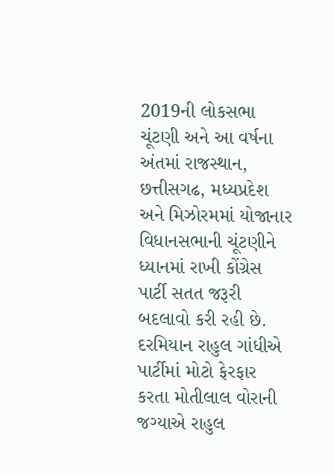2019ની લોકસભા ચૂંટણી અને આ વર્ષના અંતમાં રાજસ્થાન, છત્તીસગઢ, મધ્યપ્રદેશ અને મિઝોરમમાં યોજાનાર વિધાનસભાની ચૂંટણીને ધ્યાનમાં રાખી કોંગ્રેસ પાર્ટી સતત જરૂરી બદલાવો કરી રહી છે. દરમિયાન રાહુલ ગાંધીએ પાર્ટીમાં મોટો ફેરફાર કરતા મોતીલાલ વોરાની જગ્યાએ રાહુલ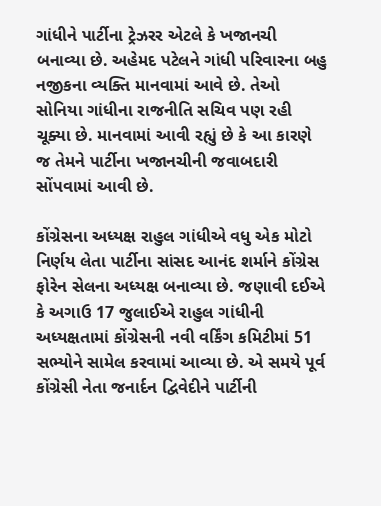ગાંધીને પાર્ટીના ટ્રેઝરર એટલે કે ખજાનચી બનાવ્યા છે. અહેમદ પટેલને ગાંધી પરિવારના બહુ નજીકના વ્યક્તિ માનવામાં આવે છે. તેઓ સોનિયા ગાંધીના રાજનીતિ સચિવ પણ રહી ચૂક્યા છે. માનવામાં આવી રહ્યું છે કે આ કારણે જ તેમને પાર્ટીના ખજાનચીની જવાબદારી સોંપવામાં આવી છે.

કોંગ્રેસના અધ્યક્ષ રાહુલ ગાંધીએ વધુ એક મોટો નિર્ણય લેતા પાર્ટીના સાંસદ આનંદ શર્માને કોંગ્રેસ ફોરેન સેલના અધ્યક્ષ બનાવ્યા છે. જણાવી દઈએ કે અગાઉ 17 જુલાઈએ રાહુલ ગાંધીની અધ્યક્ષતામાં કોંગ્રેસની નવી વર્કિંગ કમિટીમાં 51 સભ્યોને સામેલ કરવામાં આવ્યા છે. એ સમયે પૂર્વ કોંગ્રેસી નેતા જનાર્દન દ્વિવેદીને પાર્ટીની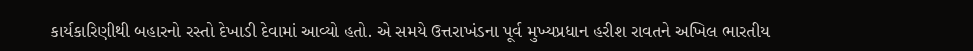કાર્યકારિણીથી બહારનો રસ્તો દેખાડી દેવામાં આવ્યો હતો. એ સમયે ઉત્તરાખંડના પૂર્વ મુખ્યપ્રધાન હરીશ રાવતને અખિલ ભારતીય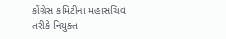કોંગ્રેસ કમિટીના મહાસચિવ તરીકે નિયુક્ત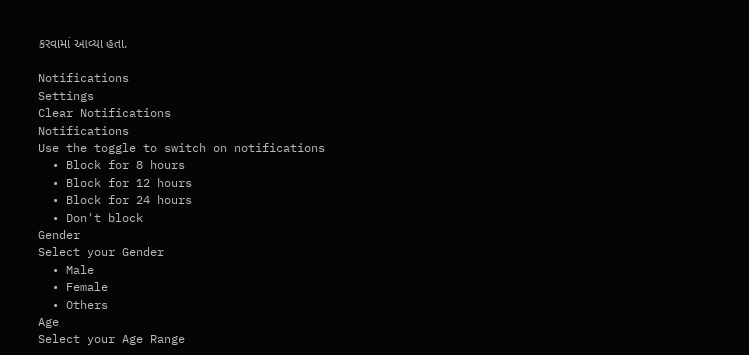કરવામાં આવ્યા હતા.

Notifications
Settings
Clear Notifications
Notifications
Use the toggle to switch on notifications
  • Block for 8 hours
  • Block for 12 hours
  • Block for 24 hours
  • Don't block
Gender
Select your Gender
  • Male
  • Female
  • Others
Age
Select your Age Range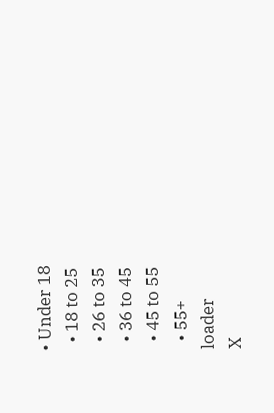• Under 18
  • 18 to 25
  • 26 to 35
  • 36 to 45
  • 45 to 55
  • 55+
loader
X